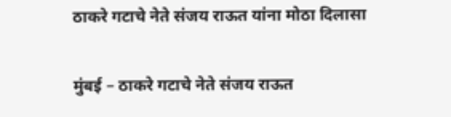ठाकरे गटाचे नेते संजय राऊत यांना मोठा दिलासा

मुंबई – ठाकरे गटाचे नेते संजय राऊत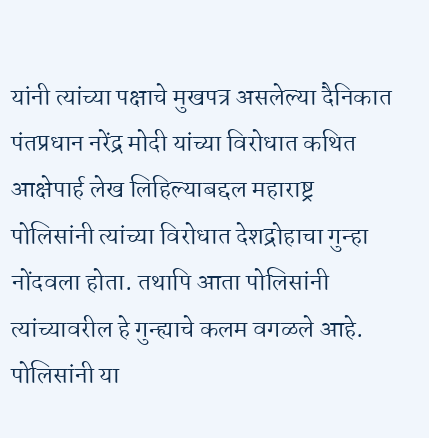यांनी त्यांच्या पक्षाचे मुखपत्र असलेल्या दैनिकात पंतप्रधान नरेंद्र मोदी यांच्या विरोधात कथित आक्षेपार्ह लेख लिहिल्याबद्दल महाराष्ट्र पोलिसांनी त्यांच्या विरोधात देशद्रोहाचा गुन्हा नोंदवला होता. तथापि आता पोलिसांनी त्यांच्यावरील हे गुन्ह्याचे कलम वगळले आहे.
पोलिसांनी या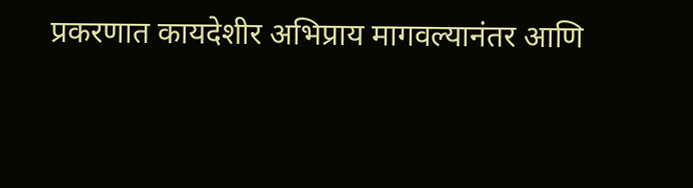प्रकरणात कायदेशीर अभिप्राय मागवल्यानंतर आणि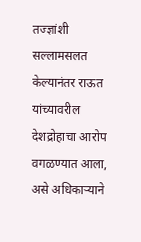तज्ज्ञांशी सल्लामसलत केल्यानंतर राऊत यांच्यावरील देशद्रोहाचा आरोप वगळण्यात आला, असे अधिकाऱ्याने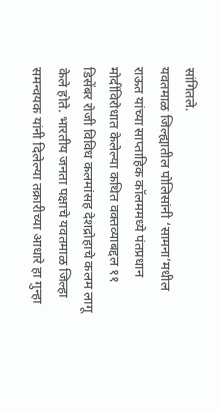सांगितले.
यवतमाळ जिल्ह्यातील पोलिसांनी ‘सामना’मधील राऊत यांच्या साप्ताहिक कॉलममध्ये पंतप्रधान मोदींविरोधात केलेल्या कथित वक्तव्याबद्दल ११ डिसेंबर रोजी विविध कलमांसह देशद्रोहाचे कलम लागू केले होते. भारतीय जनता पक्षाचे यवतमाळ जिल्हा समन्वयक यांनी दिलेल्या तक्रारीच्या आधारे हा गुन्हा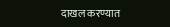दाखल करण्यात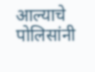आल्याचे पोलिसांनी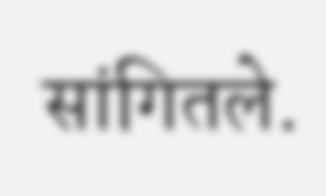सांगितले.